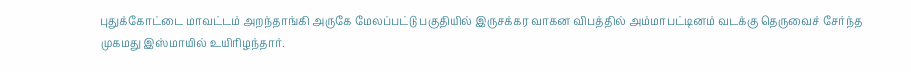புதுக்கோட்டை மாவட்டம் அறந்தாங்கி அருகே மேலப்பட்டு பகுதியில் இருசக்கர வாகன விபத்தில் அம்மாபட்டினம் வடக்கு தெருவைச் சேர்ந்த முகமது இஸ்மாயில் உயிரிழந்தார்.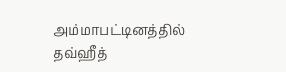அம்மாபட்டினத்தில் தவ்ஹீத்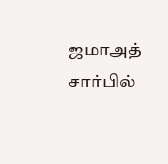ஜமாஅத் சார்பில்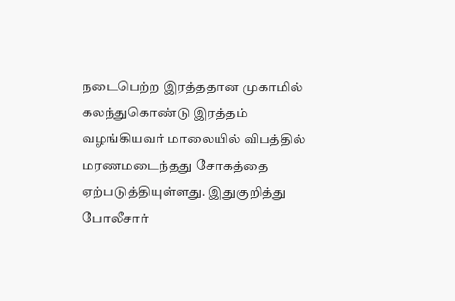நடைபெற்ற இரத்ததான முகாமில் கலந்துகொண்டு இரத்தம் வழங்கியவர் மாலையில் விபத்தில் மரணமடைந்தது சோகத்தை ஏற்படுத்தியுள்ளது. இதுகுறித்து போலீசார்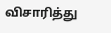விசாரித்து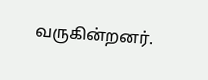வருகின்றனர்.